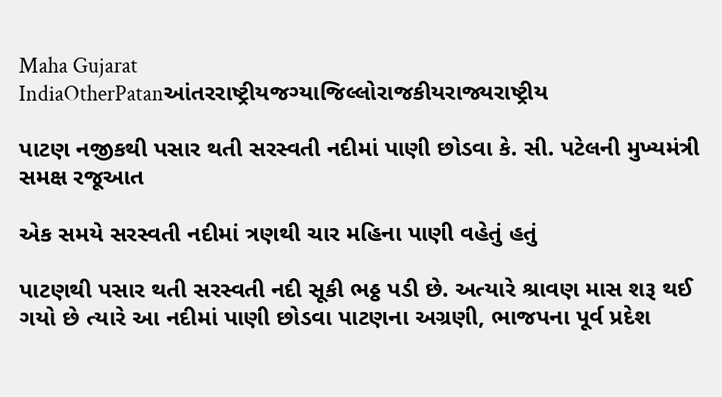Maha Gujarat
IndiaOtherPatanઆંતરરાષ્ટ્રીયજગ્યાજિલ્લોરાજકીયરાજ્યરાષ્ટ્રીય

પાટણ નજીકથી પસાર થતી સરસ્વતી નદીમાં પાણી છોડવા કે. સી. પટેલની મુખ્યમંત્રી સમક્ષ રજૂઆત

એક સમયે સરસ્વતી નદીમાં ત્રણથી ચાર મહિના પાણી વહેતું હતું

પાટણથી પસાર થતી સરસ્વતી નદી સૂકી ભઠ્ઠ પડી છે. અત્યારે શ્રાવણ માસ શરૂ થઈ ગયો છે ત્યારે આ નદીમાં પાણી છોડવા પાટણના અગ્રણી, ભાજપના પૂર્વ પ્રદેશ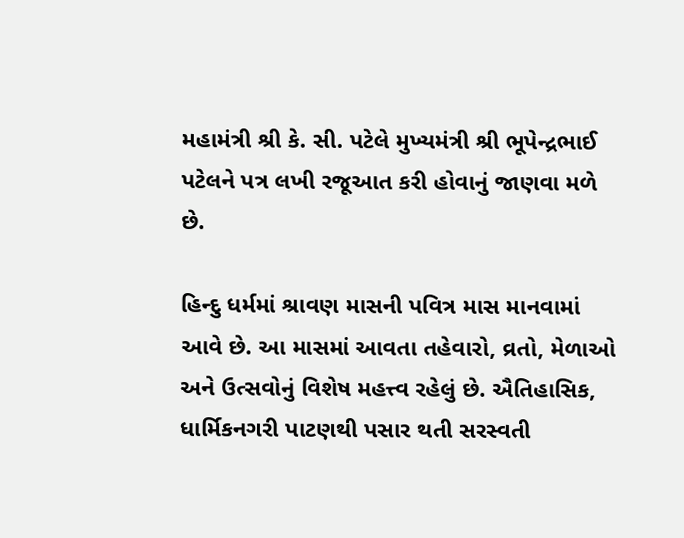મહામંત્રી શ્રી કે. સી. પટેલે મુખ્યમંત્રી શ્રી ભૂપેન્દ્રભાઈ પટેલને પત્ર લખી રજૂઆત કરી હોવાનું જાણવા મળે છે.

હિન્દુ ધર્મમાં શ્રાવણ માસની પવિત્ર માસ માનવામાં આવે છે. આ માસમાં આવતા તહેવારો, વ્રતો, મેળાઓ અને ઉત્સવોનું વિશેષ મહત્ત્વ રહેલું છે. ઐતિહાસિક, ધાર્મિકનગરી પાટણથી પસાર થતી સરસ્વતી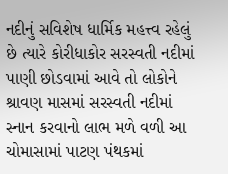નદીનું સવિશેષ ધાર્મિક મહત્ત્વ રહેલું છે ત્યારે કોરીધાકોર સરસ્વતી નદીમાં પાણી છોડવામાં આવે તો લોકોને શ્રાવણ માસમાં સરસ્વતી નદીમાં સ્નાન કરવાનો લાભ મળે વળી આ ચોમાસામાં પાટણ પંથકમાં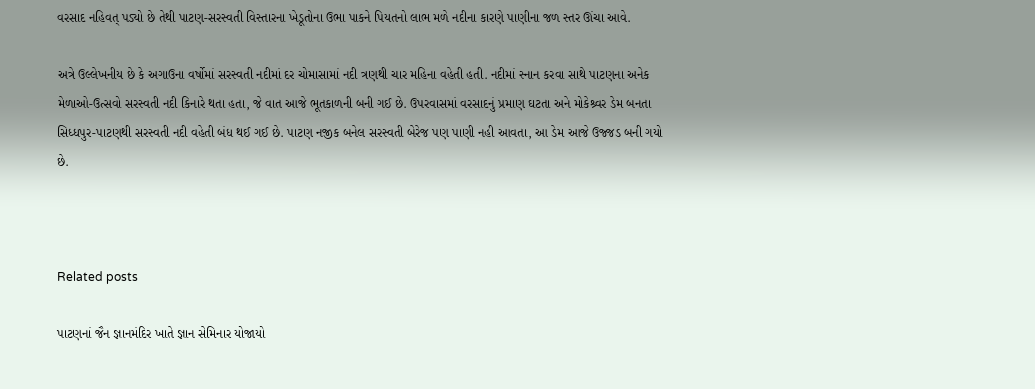વરસાદ નહિવત્ પડ્યો છે તેથી પાટણ-સરસ્વતી વિસ્તારના ખેડૂતોના ઉભા પાકને પિયતનો લાભ મળે નદીના કારણે પાણીના જળ સ્તર ઊંચા આવે.

અત્રે ઉલ્લેખનીય છે કે અગાઉના વર્ષોમાં સરસ્વતી નદીમાં દર ચોમાસામાં નદી ત્રણથી ચાર મહિના વહેતી હતી. નદીમાં સ્નાન કરવા સાથે પાટણના અનેક મેળાઓ-ઉત્સવો સરસ્વતી નદી કિનારે થતા હતા, જે વાત આજે ભૂતકાળની બની ગઈ છે. ઉપરવાસમાં વરસાદનું પ્રમાણ ઘટતા અને મોકેશ્ર્વર ડેમ બનતા સિધ્ધપુર-પાટણથી સરસ્વતી નદી વહેતી બંધ થઈ ગઈ છે. પાટણ નજીક બનેલ સરસ્વતી બેરેજ પણ પાણી નહી આવતા, આ ડેમ આજે ઉજ્જડ બની ગયો છે.



Related posts

પાટણનાં જૈન જ્ઞાનમંદિર ખાતે જ્ઞાન સેમિનાર યોજાયો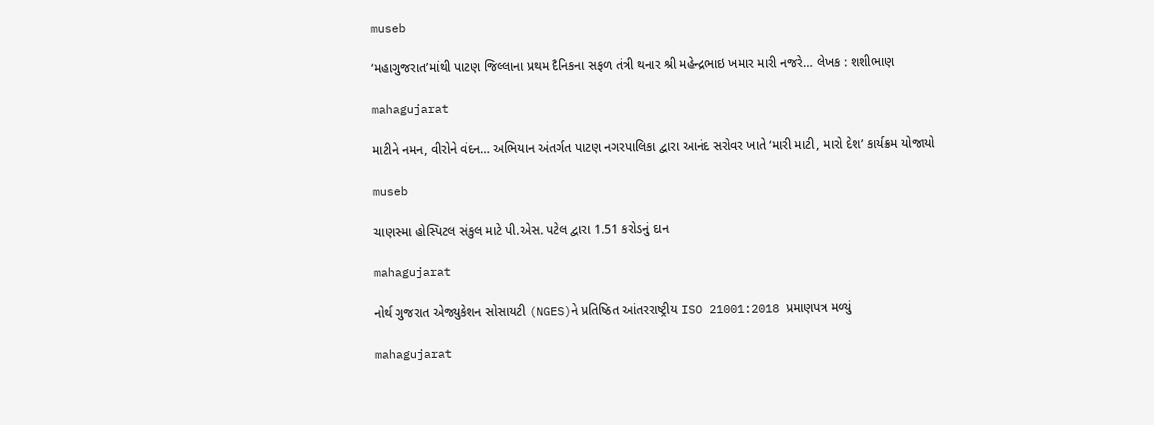museb

‘મહાગુજરાત’માંથી પાટણ જિલ્લાના પ્રથમ દૈનિકના સફળ તંત્રી થનાર શ્રી મહેન્દ્રભાઇ ખમાર મારી નજરે… લેખક : શશીભાણ

mahagujarat

માટીને નમન, વીરોને વંદન… અભિયાન અંતર્ગત પાટણ નગરપાલિકા દ્વારા આનંદ સરોવર ખાતે ‘મારી માટી, મારો દેશ’ કાર્યક્રમ યોજાયો

museb

ચાણસ્મા હોસ્પિટલ સંકુલ માટે પી.એસ. પટેલ દ્વારા 1.51 કરોડનું દાન

mahagujarat

નોર્થ ગુજરાત એજ્યુકેશન સોસાયટી (NGES)ને પ્રતિષ્ઠિત આંતરરાષ્ટ્રીય ISO 21001:2018 પ્રમાણપત્ર મળ્યું

mahagujarat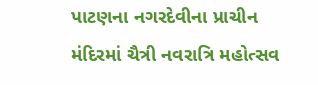પાટણના નગરદેવીના પ્રાચીન મંદિરમાં ચૈત્રી નવરાત્રિ મહોત્સવ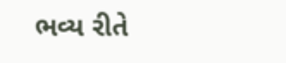ભવ્ય રીતે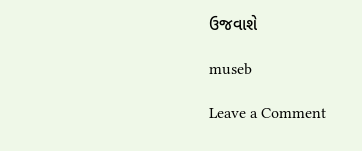ઉજવાશે

museb

Leave a Comment